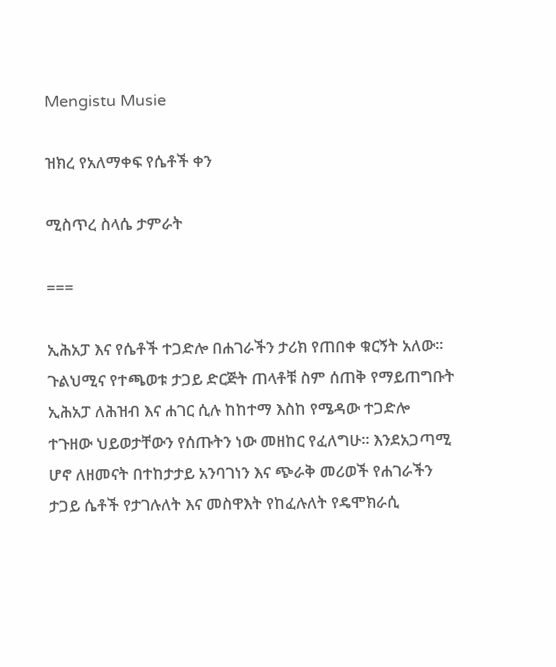Mengistu Musie

ዝክረ የአለማቀፍ የሴቶች ቀን

ሚስጥረ ስላሴ ታምራት

===

ኢሕአፓ እና የሴቶች ተጋድሎ በሐገራችን ታሪክ የጠበቀ ቁርኝት አለው። ጉልህሚና የተጫወቱ ታጋይ ድርጅት ጠላቶቹ ስም ሰጠቅ የማይጠግቡት ኢሕአፓ ለሕዝብ እና ሐገር ሲሉ ከከተማ እስከ የሜዳው ተጋድሎ ተጉዘው ህይወታቸውን የሰጡትን ነው መዘከር የፈለግሁ። እንደአጋጣሚ ሆኖ ለዘመናት በተከታታይ አንባገነን እና ጭራቅ መሪወች የሐገራችን ታጋይ ሴቶች የታገሉለት እና መስዋእት የከፈሉለት የዴሞክራሲ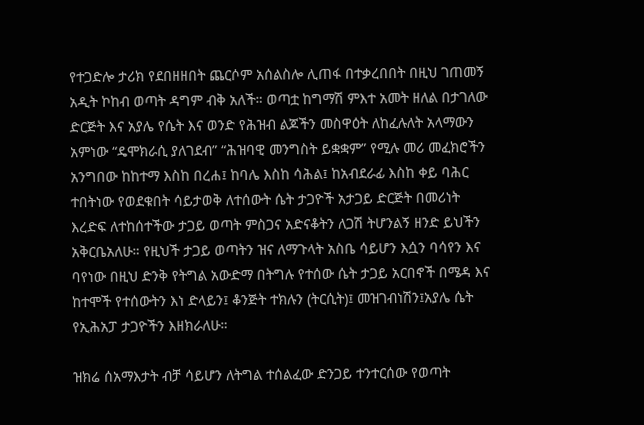የተጋድሎ ታሪክ የደበዘዘበት ጨርሶም አሰልስሎ ሊጠፋ በተቃረበበት በዚህ ገጠመኝ አዲት ኮከብ ወጣት ዳግም ብቅ አለች። ወጣቷ ከግማሽ ምእተ አመት ዘለል በታገለው ድርጅት እና አያሌ የሴት እና ወንድ የሕዝብ ልጆችን መስዋዕት ለከፈሉለት አላማውን አምነው “ዴሞክራሲ ያለገደብ” “ሕዝባዊ መንግስት ይቋቋም” የሚሉ መሪ መፈክሮችን አንግበው ከከተማ እስከ በረሐ፤ ከባሌ እስከ ሳሕል፤ ከአብደራፊ እስከ ቀይ ባሕር ተበትነው የወደቁበት ሳይታወቅ ለተሰውት ሴት ታጋዮች አታጋይ ድርጅት በመሪነት እረድፍ ለተከሰተችው ታጋይ ወጣት ምስጋና አድናቆትን ለጋሽ ትሆንልኝ ዘንድ ይህችን አቅርቤአለሁ። የዚህች ታጋይ ወጣትን ዝና ለማጉላት አስቤ ሳይሆን እሷን ባሳየን እና ባየነው በዚህ ድንቅ የትግል አውድማ በትግሉ የተሰው ሴት ታጋይ አርበኖች በሜዳ እና ከተሞች የተሰውትን እነ ድላይን፤ ቆንጅት ተክሉን (ትርሲት)፤ መዝገብነሽን፤አያሌ ሴት የኢሕአፓ ታጋዮችን እዘክራለሁ።

ዝክሬ ሰአማእታት ብቻ ሳይሆን ለትግል ተሰልፈው ድንጋይ ተንተርሰው የወጣት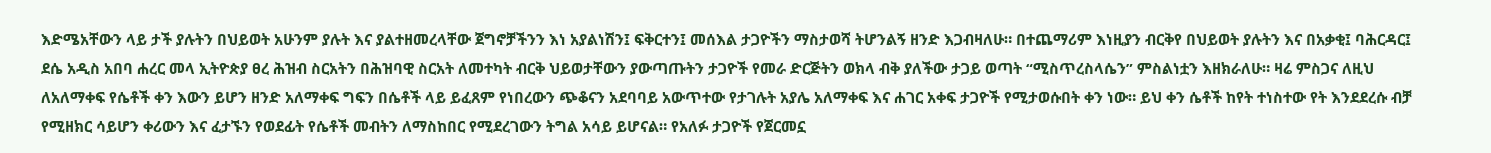እድሜአቸውን ላይ ታች ያሉትን በህይወት አሁንም ያሉት እና ያልተዘመረላቸው ጀግኖቻችንን እነ አያልነሽን፤ ፍቅርተን፤ መሰእል ታጋዮችን ማስታወሻ ትሆንልኝ ዘንድ እጋብዛለሁ። በተጨማሪም እነዚያን ብርቅየ በህይወት ያሉትን እና በአቃቂ፤ ባሕርዳር፤ ደሴ አዲስ አበባ ሐረር መላ ኢትዮጵያ ፀረ ሕዝብ ስርአትን በሕዝባዊ ስርአት ለመተካት ብርቅ ህይወታቸውን ያውጣጡትን ታጋዮች የመራ ድርጅትን ወክላ ብቅ ያለችው ታጋይ ወጣት “ሚስጥረስላሴን” ምስልነቷን እዘክራለሁ። ዛሬ ምስጋና ለዚህ ለአለማቀፍ የሴቶች ቀን እውን ይሆን ዘንድ አለማቀፍ ግፍን በሴቶች ላይ ይፈጸም የነበረውን ጭቆናን አደባባይ አውጥተው የታገሉት አያሌ አለማቀፍ እና ሐገር አቀፍ ታጋዮች የሚታወሱበት ቀን ነው። ይህ ቀን ሴቶች ከየት ተነስተው የት እንደደረሱ ብቻ የሚዘክር ሳይሆን ቀሪውን እና ፈታኙን የወደፊት የሴቶች መብትን ለማስከበር የሚደረገውን ትግል አሳይ ይሆናል። የአለፉ ታጋዮች የጀርመኗ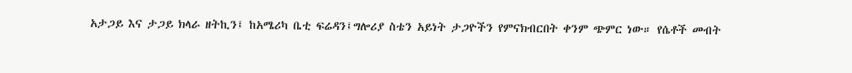አታጋይ እና ታጋይ ክላራ ዘትኪን፤ ከአሜሪካ ቤቲ ፍሬዳን፤ግሎሪያ ስቴን አይነት ታጋዮችን የምናክብርበት ቀንም ጭምር ነው። የሴቶች መብት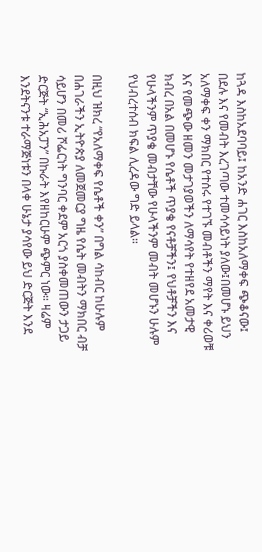ከጓዳ እስከአደባባይ፤ ከአንድ ሐገር እስከአለማቀፍ ጭቆናው፤ በደሉ እና የመብት እረገጣው ተመሳሳይነት ያለው፤በመሆኑ ይህን አለማቀፍ ቀን ማክበር የተሰሩ የተገኙ መብቶችን ማየት እና ቀሪወቹ እና የመጭው ዘመን መታገያወችን ለማሳየት የተዘየደ አመታዊ ክብረ በአል በመሆኑ የሴቶች ጥያቄ የናቶቻችን፤ የህቶቻችን እና የሁላችንም ጥያቄ መብታቸው የሁላችንም መብት መሆኑን ሁሉም የህብረተሰብ ክፍል ሊረዳው ግድ ይላል።

በዚህ ዝክረ “የአለማቀፍ የሴቶች ቀን” በግል ሳከብር ከሁሉም በሐገራችን ኢትዮጵያ ለመጀመርያ ግዜ የሴት መብትን ማክበር ብቻ ሳይሆን በመሪ ሾፌርነት ግንባር ቀደም አርጎ ያስቀመጠውን ታጋይ ድርጅት “ኢሕአፓን” በኩራት እየዘከርሁም ጭምር ነው። ዛሬም እንደትናንቱ ተራማጅነቱን በላቀ ሁኔታ ያሳየው ይህ ድርጅት እንደ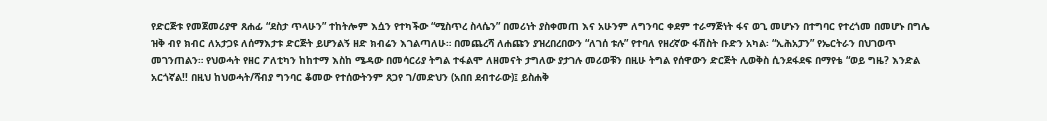የድርጅቱ የመጀመሪያዋ ጸሐፊ “ደስታ ጥላሁን” ተከትሎም እሷን የተካችው “ሚስጥረ ስላሴን” በመሪነት ያስቀመጠ እና አሁንም ለግንባር ቀደም ተራማጅነት ፋና ወጊ መሆኑን በተግባር የተረጎመ በመሆኑ በግሌ ዝቅ ብየ ክብር ለአታጋዩ ለሰማእታቱ ድርጅት ይሆንልኝ ዘድ ክብሬን እገልጣለሁ። በመጨረሻ ለሐጩን ያዝረበረበውን “ለገሰ ቱሉ” የተባለ የዘረኛው ፋሽስት ቡድን አካል፡ “ኢሕአፓን” የኤርትራን በህገወጥ መገንጠልን። የህወሓት የዘር ፖለቲካን ከከተማ እስከ ሜዳው በመሳርሪያ ትግል ተፋልሞ ለዘመናት ታግለው ያታገሉ መሪወቹን በዚሁ ትግል የሰዋውን ድርጅት ሊወቅስ ሲንደፋደፍ በማየቴ “ወይ ግዜ? እንድል አርጎኛል!! በዚህ ከህወሓት/ሻብያ ግንባር ቆመው የተሰውትንም ጸጋየ ገ/መድህን (አበበ ደብተራው)፤ ይስሐቅ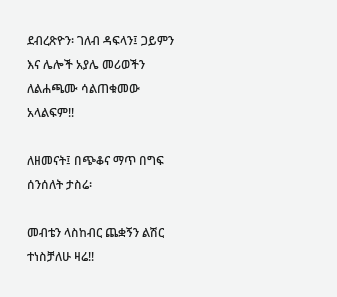ደብረጽዮን፡ ገለብ ዳፍላን፤ ጋይምን እና ሌሎች አያሌ መሪወችን ለልሐጫሙ ሳልጠቁመው አላልፍም!!

ለዘመናት፤ በጭቆና ማጥ በግፍ ሰንሰለት ታስሬ፡

መብቴን ላስከብር ጨቋኝን ልሽር ተነስቻለሁ ዛሬ!!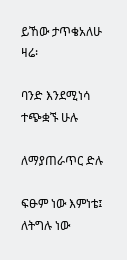ይኸው ታጥቄአለሁ ዛሬ፡

ባንድ እንደሚነሳ ተጭቋኙ ሁሉ

ለማያጠራጥር ድሉ

ፍፁም ነው እምነቴ፤ ለትግሉ ነው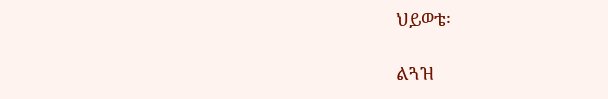ህይወቴ፡

ልጓዝ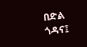በድል ጎዳና፤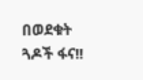በወደቁት ጓዶች ፋና!!